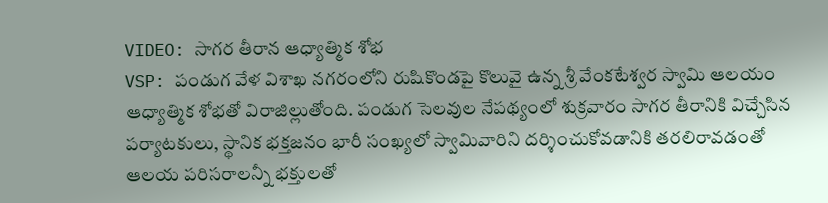VIDEO: సాగర తీరాన ఆధ్యాత్మిక శోభ
VSP: పండుగ వేళ విశాఖ నగరంలోని రుషికొండపై కొలువై ఉన్న శ్రీ వేంకటేశ్వర స్వామి ఆలయం ఆధ్యాత్మిక శోభతో విరాజిల్లుతోంది. పండుగ సెలవుల నేపథ్యంలో శుక్రవారం సాగర తీరానికి విచ్చేసిన పర్యాటకులు, స్థానిక భక్తజనం భారీ సంఖ్యలో స్వామివారిని దర్శించుకోవడానికి తరలిరావడంతో ఆలయ పరిసరాలన్నీ భక్తులతో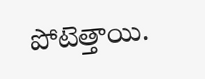పోటెత్తాయి.